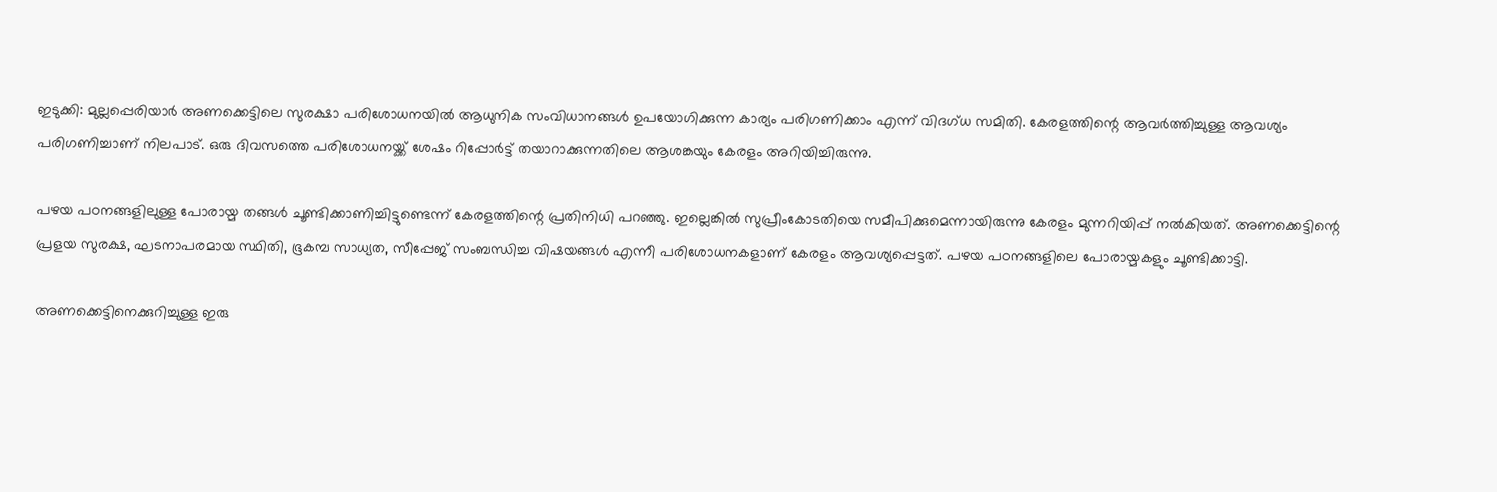ഇടുക്കി: മുല്ലപ്പെരിയാര്‍ അണക്കെട്ടിലെ സുരക്ഷാ പരിശോധനയില്‍ ആധുനിക സംവിധാനങ്ങള്‍ ഉപയോഗിക്കുന്ന കാര്യം പരിഗണിക്കാം എന്ന് വിദഗ്ധ സമിതി. കേരളത്തിന്റെ ആവര്‍ത്തിച്ചുള്ള ആവശ്യം പരിഗണിച്ചാണ് നിലപാട്. ഒരു ദിവസത്തെ പരിശോധനയ്ക്ക് ശേഷം റിപ്പോര്‍ട്ട് തയാറാക്കുന്നതിലെ ആശങ്കയും കേരളം അറിയിച്ചിരുന്നു.

പഴയ പഠനങ്ങളിലുള്ള പോരായ്മ തങ്ങള്‍ ചൂണ്ടിക്കാണിച്ചിട്ടുണ്ടെന്ന് കേരളത്തിന്റെ പ്രതിനിധി പറഞ്ഞു. ഇല്ലെങ്കില്‍ സുപ്രീംകോടതിയെ സമീപിക്കുമെന്നായിരുന്നു കേരളം മുന്നറിയിപ്പ് നല്‍കിയത്. അണക്കെട്ടിന്റെ പ്രളയ സുരക്ഷ, ഘടനാപരമായ സ്ഥിതി, ഭൂകമ്പ സാധ്യത, സീപ്പേജ് സംബന്ധിച്ച വിഷയങ്ങള്‍ എന്നീ പരിശോധനകളാണ് കേരളം ആവശ്യപ്പെട്ടത്. പഴയ പഠനങ്ങളിലെ പോരായ്മകളും ചൂണ്ടിക്കാട്ടി.

അണക്കെട്ടിനെക്കുറിച്ചുള്ള ഇരു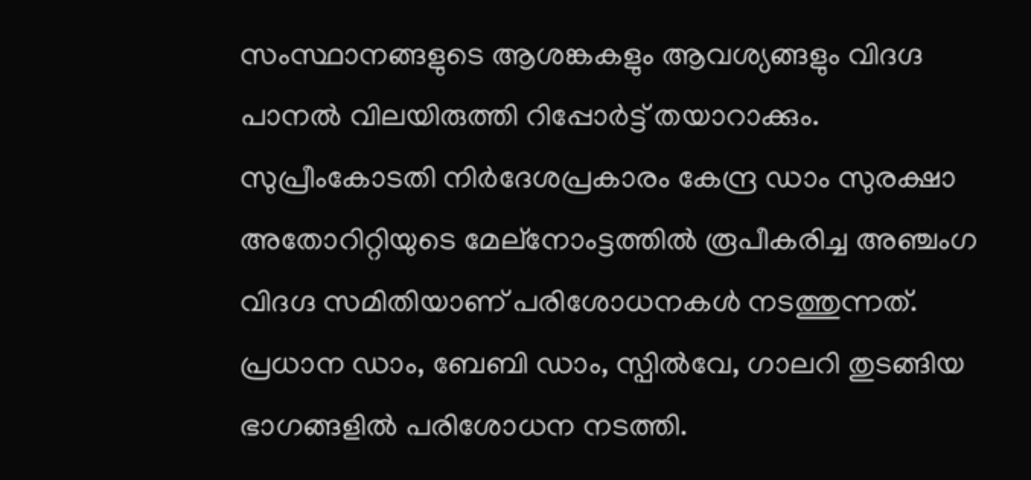സംസ്ഥാനങ്ങളുടെ ആശങ്കകളും ആവശ്യങ്ങളും വിദഗ്ദ പാനല്‍ വിലയിരുത്തി റിപ്പോര്‍ട്ട് തയാറാക്കും. സുപ്രീംകോടതി നിര്‍ദേശപ്രകാരം കേന്ദ്ര ഡാം സുരക്ഷാ അതോറിറ്റിയുടെ മേല്‌നോംട്ടത്തില്‍ രൂപീകരിച്ച അഞ്ചംഗ വിദഗ്ദ സമിതിയാണ് പരിശോധനകള്‍ നടത്തുന്നത്. പ്രധാന ഡാം, ബേബി ഡാം, സ്പില്‍വേ, ഗാലറി തുടങ്ങിയ ഭാഗങ്ങളില്‍ പരിശോധന നടത്തി.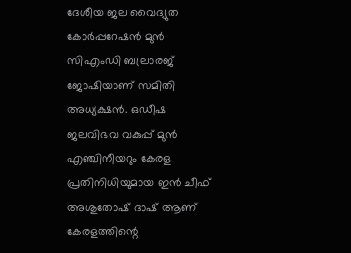ദേശീയ ജല വൈദ്യുത കോര്‍പ്പറേഷന്‍ മുന്‍ സിഎംഡി ബല്രാരജ് ജോഷിയാണ് സമിതി അധ്യക്ഷന്‍. ഒഡീഷ ജലവിഭവ വകുപ്പ് മുന്‍ എഞ്ചിനീയറും കേരള പ്രതിനിധിയുമായ ഇന്‍ ചീഫ് അശുതോഷ് ദാഷ് ആണ് കേരളത്തിന്റെ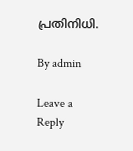പ്രതിനിധി.

By admin

Leave a Reply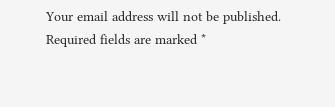Your email address will not be published. Required fields are marked *